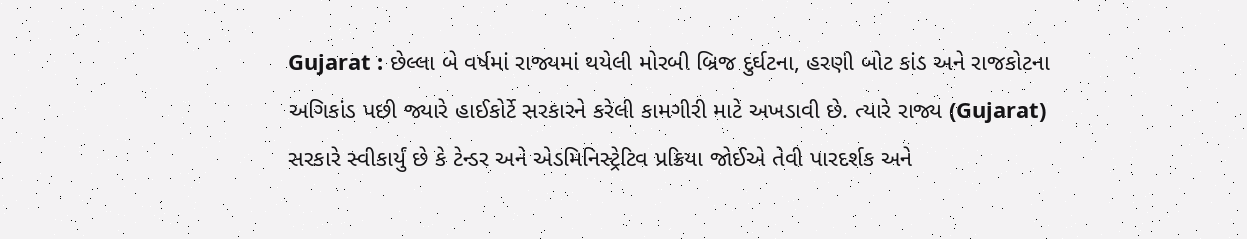Gujarat : છેલ્લા બે વર્ષમાં રાજ્યમાં થયેલી મોરબી બ્રિજ દુર્ઘટના, હરણી બોટ કાંડ અને રાજકોટના અગિકાંડ પછી જ્યારે હાઈકોર્ટે સરકારને કરેલી કામગીરી માટે અખડાવી છે. ત્યારે રાજ્ય (Gujarat) સરકારે સ્વીકાર્યું છે કે ટેન્ડર અને એડમિનિસ્ટ્રેટિવ પ્રક્રિયા જોઈએ તેવી પારદર્શક અને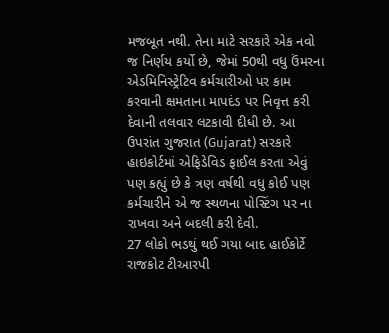મજબૂત નથી. તેના માટે સરકારે એક નવો જ નિર્ણય કર્યો છે, જેમાં 50થી વધુ ઉંમરના એડમિનિસ્ટ્રેટિવ કર્મચારીઓ પર કામ કરવાની ક્ષમતાના માપદંડ પર નિવૃત્ત કરી દેવાની તલવાર લટકાવી દીધી છે. આ ઉપરાંત ગુજરાત (Gujarat) સરકારે હાઇકોર્ટમાં એફિડેવિડ ફાઈલ કરતા એવું પણ કહ્યું છે કે ત્રણ વર્ષથી વધુ કોઈ પણ કર્મચારીને એ જ સ્થળના પોસ્ટિંગ પર ના રાખવા અને બદલી કરી દેવી.
27 લોકો ભડથું થઈ ગયા બાદ હાઈકોર્ટે રાજકોટ ટીઆરપી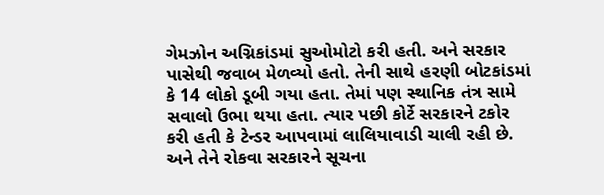ગેમઝોન અગ્નિકાંડમાં સુઓમોટો કરી હતી. અને સરકાર પાસેથી જવાબ મેળવ્યો હતો. તેની સાથે હરણી બોટકાંડમાં કે 14 લોકો ડૂબી ગયા હતા. તેમાં પણ સ્થાનિક તંત્ર સામે સવાલો ઉભા થયા હતા. ત્યાર પછી કોર્ટે સરકારને ટકોર કરી હતી કે ટેન્ડર આપવામાં લાલિયાવાડી ચાલી રહી છે. અને તેને રોકવા સરકારને સૂચના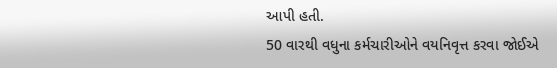આપી હતી.
50 વારથી વધુના કર્મચારીઓને વયનિવૃત્ત કરવા જોઈએ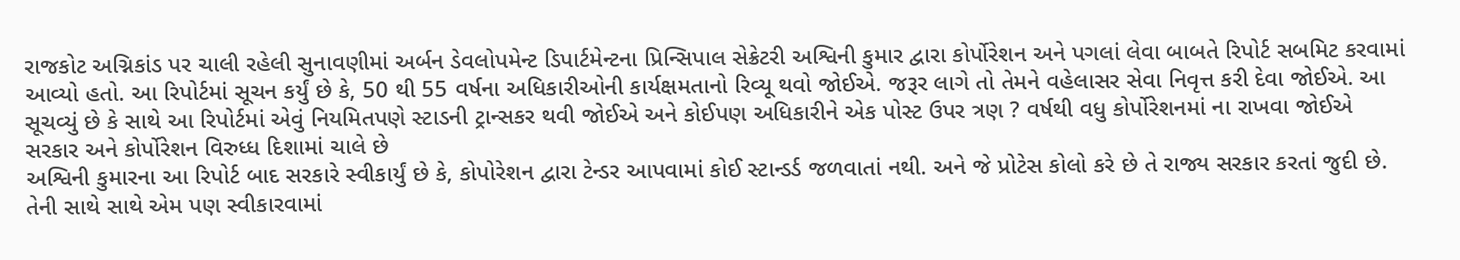રાજકોટ અગ્નિકાંડ પર ચાલી રહેલી સુનાવણીમાં અર્બન ડેવલોપમેન્ટ ડિપાર્ટમેન્ટના પ્રિન્સિપાલ સેક્રેટરી અશ્વિની કુમાર દ્વારા કોર્પોરેશન અને પગલાં લેવા બાબતે રિપોર્ટ સબમિટ કરવામાં આવ્યો હતો. આ રિપોર્ટમાં સૂચન કર્યું છે કે, 50 થી 55 વર્ષના અધિકારીઓની કાર્યક્ષમતાનો રિવ્યૂ થવો જોઈએ. જરૂર લાગે તો તેમને વહેલાસર સેવા નિવૃત્ત કરી દેવા જોઈએ. આ સૂચવ્યું છે કે સાથે આ રિપોર્ટમાં એવું નિયમિતપણે સ્ટાડની ટ્રાન્સકર થવી જોઈએ અને કોઈપણ અધિકારીને એક પોસ્ટ ઉપર ત્રણ ? વર્ષથી વધુ કોર્પોરેશનમાં ના રાખવા જોઈએ
સરકાર અને કોર્પોરેશન વિરુધ્ધ દિશામાં ચાલે છે
અશ્વિની કુમારના આ રિપોર્ટ બાદ સરકારે સ્વીકાર્યું છે કે, કોપોરેશન દ્વારા ટેન્ડર આપવામાં કોઈ સ્ટાન્ડર્ડ જળવાતાં નથી. અને જે પ્રોટેસ કોલો કરે છે તે રાજ્ય સરકાર કરતાં જુદી છે. તેની સાથે સાથે એમ પણ સ્વીકારવામાં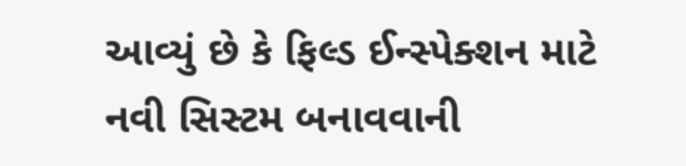આવ્યું છે કે ફિલ્ડ ઈન્સ્પેક્શન માટે નવી સિસ્ટમ બનાવવાની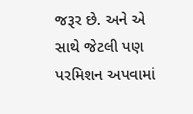જરૂર છે. અને એ સાથે જેટલી પણ પરમિશન અપવામાં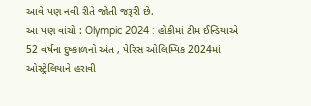આવે પણ નવી રીતે જોતી જરૂરી છે.
આ પણ વાંચો : Olympic 2024 : હોકીમાં ટીમ ઈન્ડિયાએ 52 વર્ષના દુષ્કાળનો અંત , પેરિસ ઓલિમ્પિક 2024માં ઓસ્ટ્રેલિયાને હરાવી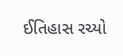ઈતિહાસ રચ્યો